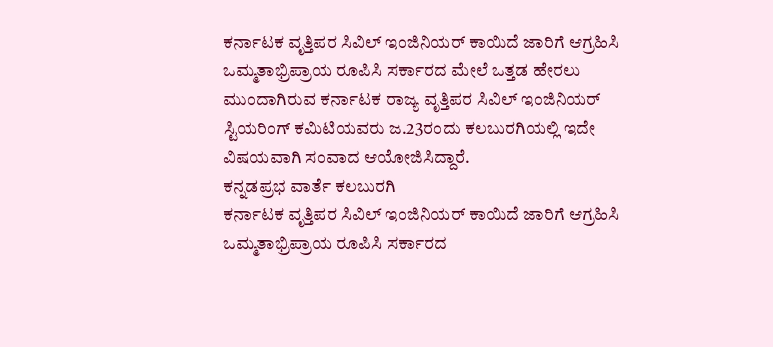ಕರ್ನಾಟಕ ವೃತ್ತಿಪರ ಸಿವಿಲ್ ಇಂಜಿನಿಯರ್ ಕಾಯಿದೆ ಜಾರಿಗೆ ಆಗ್ರಹಿಸಿ ಒಮ್ಮತಾಭ್ರಿಪ್ರಾಯ ರೂಪಿಸಿ ಸರ್ಕಾರದ ಮೇಲೆ ಒತ್ತಡ ಹೇರಲು ಮುಂದಾಗಿರುವ ಕರ್ನಾಟಕ ರಾಜ್ಯ ವೃತ್ತಿಪರ ಸಿವಿಲ್ ಇಂಜಿನಿಯರ್ ಸ್ಟಿಯರಿಂಗ್ ಕಮಿಟಿಯವರು ಜ.23ರಂದು ಕಲಬುರಗಿಯಲ್ಲಿ ಇದೇ ವಿಷಯವಾಗಿ ಸಂವಾದ ಆಯೋಜಿಸಿದ್ದಾರೆ.
ಕನ್ನಡಪ್ರಭ ವಾರ್ತೆ ಕಲಬುರಗಿ
ಕರ್ನಾಟಕ ವೃತ್ತಿಪರ ಸಿವಿಲ್ ಇಂಜಿನಿಯರ್ ಕಾಯಿದೆ ಜಾರಿಗೆ ಆಗ್ರಹಿಸಿ ಒಮ್ಮತಾಭ್ರಿಪ್ರಾಯ ರೂಪಿಸಿ ಸರ್ಕಾರದ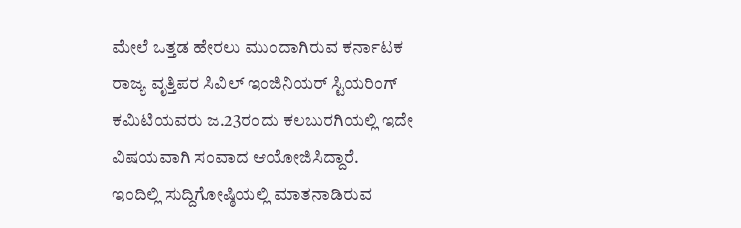ಮೇಲೆ ಒತ್ತಡ ಹೇರಲು ಮುಂದಾಗಿರುವ ಕರ್ನಾಟಕ ರಾಜ್ಯ ವೃತ್ತಿಪರ ಸಿವಿಲ್ ಇಂಜಿನಿಯರ್ ಸ್ಟಿಯರಿಂಗ್ ಕಮಿಟಿಯವರು ಜ.23ರಂದು ಕಲಬುರಗಿಯಲ್ಲಿ ಇದೇ ವಿಷಯವಾಗಿ ಸಂವಾದ ಆಯೋಜಿಸಿದ್ದಾರೆ.
ಇಂದಿಲ್ಲಿ ಸುದ್ದಿಗೋಷ್ಠಿಯಲ್ಲಿ ಮಾತನಾಡಿರುವ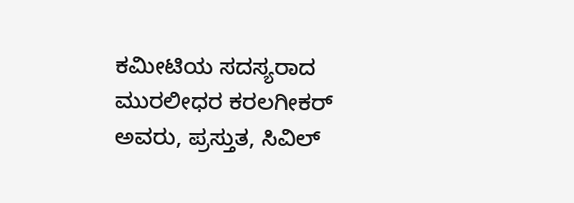ಕಮೀಟಿಯ ಸದಸ್ಯರಾದ ಮುರಲೀಧರ ಕರಲಗೀಕರ್ ಅವರು, ಪ್ರಸ್ತುತ, ಸಿವಿಲ್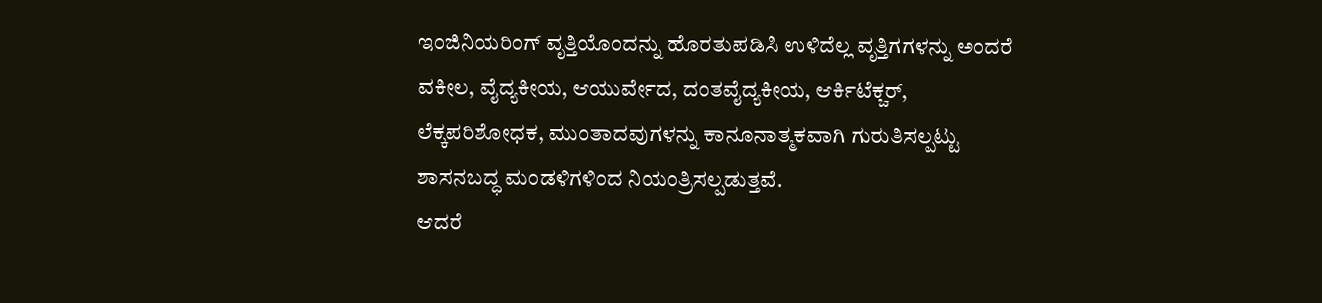ಇಂಜಿನಿಯರಿಂಗ್ ವೃತ್ತಿಯೊಂದನ್ನು ಹೊರತುಪಡಿಸಿ ಉಳಿದೆಲ್ಲ ವೃತ್ತಿಗಗಳನ್ನು ಅಂದರೆ ವಕೀಲ, ವೈದ್ಯಕೀಯ, ಆಯುರ್ವೇದ, ದಂತವೈದ್ಯಕೀಯ, ಆರ್ಕಿಟೆಕ್ಚರ್, ಲೆಕ್ಕಪರಿಶೋಧಕ, ಮುಂತಾದವುಗಳನ್ನು ಕಾನೂನಾತ್ಮಕವಾಗಿ ಗುರುತಿಸಲ್ಪಟ್ಟು ಶಾಸನಬದ್ಧ ಮಂಡಳಿಗಳಿಂದ ನಿಯಂತ್ರಿಸಲ್ಪಡುತ್ತವೆ.
ಆದರೆ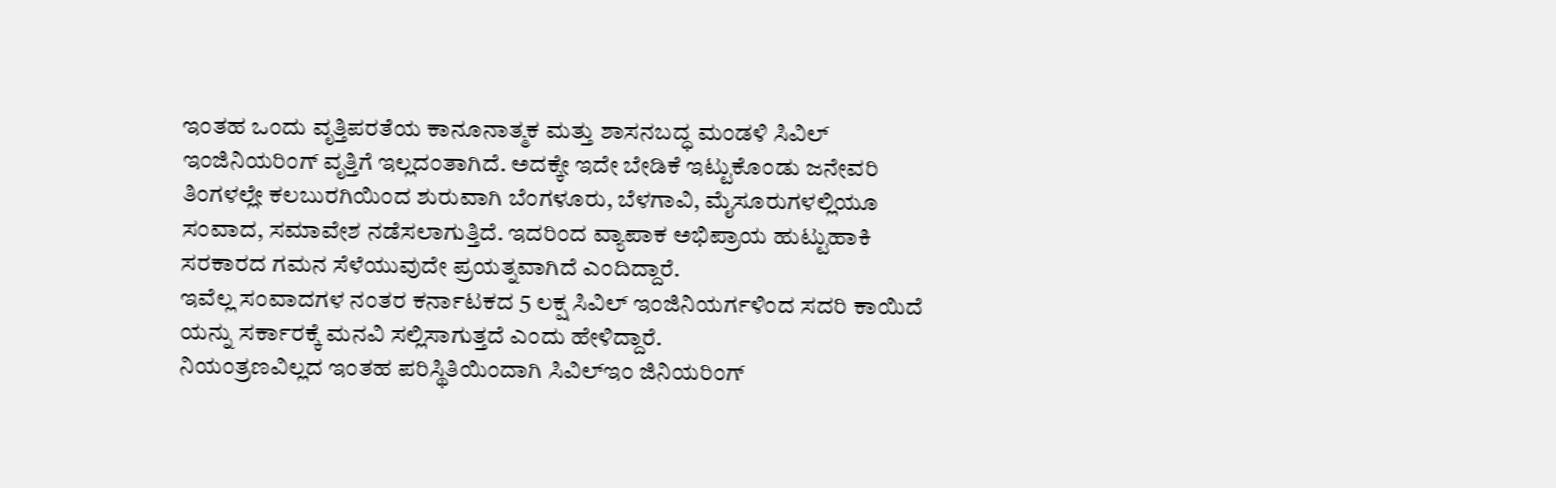ಇಂತಹ ಒಂದು ವೃತ್ತಿಪರತೆಯ ಕಾನೂನಾತ್ಮಕ ಮತ್ತು ಶಾಸನಬದ್ಧ ಮಂಡಳಿ ಸಿವಿಲ್ ಇಂಜಿನಿಯರಿಂಗ್ ವೃತ್ತಿಗೆ ಇಲ್ಲದಂತಾಗಿದೆ. ಅದಕ್ಕೇ ಇದೇ ಬೇಡಿಕೆ ಇಟ್ಟುಕೊಂಡು ಜನೇವರಿ ತಿಂಗಳಲ್ಲೇ ಕಲಬುರಗಿಯಿಂದ ಶುರುವಾಗಿ ಬೆಂಗಳೂರು, ಬೆಳಗಾವಿ, ಮೈಸೂರುಗಳಲ್ಲಿಯೂ ಸಂವಾದ, ಸಮಾವೇಶ ನಡೆಸಲಾಗುತ್ತಿದೆ. ಇದರಿಂದ ವ್ಯಾಪಾಕ ಅಭಿಪ್ರಾಯ ಹುಟ್ಟುಹಾಕಿ ಸರಕಾರದ ಗಮನ ಸೆಳೆಯುವುದೇ ಪ್ರಯತ್ನವಾಗಿದೆ ಎಂದಿದ್ದಾರೆ.
ಇವೆಲ್ಲ ಸಂವಾದಗಳ ನಂತರ ಕರ್ನಾಟಕದ 5 ಲಕ್ಷ ಸಿವಿಲ್ ಇಂಜಿನಿಯರ್ಗಳಿಂದ ಸದರಿ ಕಾಯಿದೆ ಯನ್ನು ಸರ್ಕಾರಕ್ಕೆ ಮನವಿ ಸಲ್ಲಿಸಾಗುತ್ತದೆ ಎಂದು ಹೇಳಿದ್ದಾರೆ.
ನಿಯಂತ್ರಣವಿಲ್ಲದ ಇಂತಹ ಪರಿಸ್ಥಿತಿಯಿಂದಾಗಿ ಸಿವಿಲ್ಇಂ ಜಿನಿಯರಿಂಗ್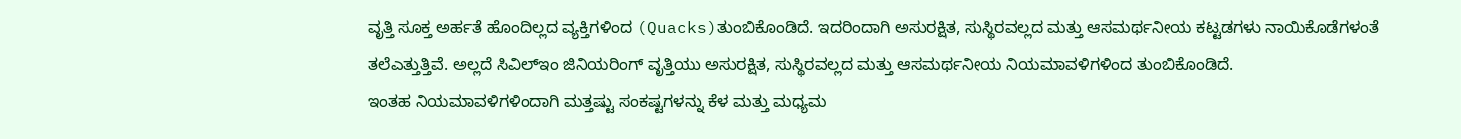ವೃತ್ತಿ ಸೂಕ್ತ ಅರ್ಹತೆ ಹೊಂದಿಲ್ಲದ ವ್ಯಕ್ತಿಗಳಿಂದ (Quacks)ತುಂಬಿಕೊಂಡಿದೆ. ಇದರಿಂದಾಗಿ ಅಸುರಕ್ಷಿತ, ಸುಸ್ಥಿರವಲ್ಲದ ಮತ್ತು ಆಸಮರ್ಥನೀಯ ಕಟ್ಟಡಗಳು ನಾಯಿಕೊಡೆಗಳಂತೆ ತಲೆಎತ್ತುತ್ತಿವೆ. ಅಲ್ಲದೆ ಸಿವಿಲ್ಇಂ ಜಿನಿಯರಿಂಗ್ ವೃತ್ತಿಯು ಅಸುರಕ್ಷಿತ, ಸುಸ್ಥಿರವಲ್ಲದ ಮತ್ತು ಆಸಮರ್ಥನೀಯ ನಿಯಮಾವಳಿಗಳಿಂದ ತುಂಬಿಕೊಂಡಿದೆ.
ಇಂತಹ ನಿಯಮಾವಳಿಗಳಿಂದಾಗಿ ಮತ್ತಷ್ಟು ಸಂಕಷ್ಟಗಳನ್ನು ಕೆಳ ಮತ್ತು ಮಧ್ಯಮ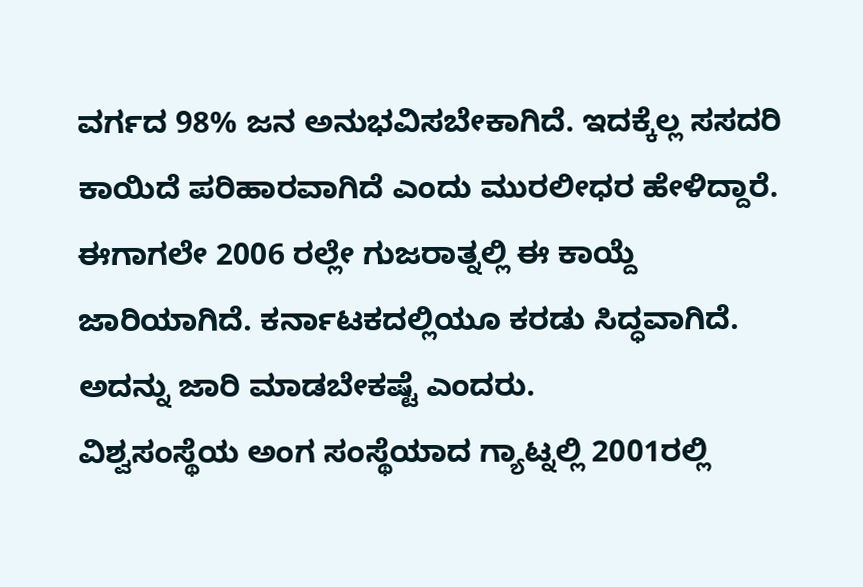ವರ್ಗದ 98% ಜನ ಅನುಭವಿಸಬೇಕಾಗಿದೆ. ಇದಕ್ಕೆಲ್ಲ ಸಸದರಿ ಕಾಯಿದೆ ಪರಿಹಾರವಾಗಿದೆ ಎಂದು ಮುರಲೀಧರ ಹೇಳಿದ್ದಾರೆ. ಈಗಾಗಲೇ 2006 ರಲ್ಲೇ ಗುಜರಾತ್ನಲ್ಲಿ ಈ ಕಾಯ್ದೆ ಜಾರಿಯಾಗಿದೆ. ಕರ್ನಾಟಕದಲ್ಲಿಯೂ ಕರಡು ಸಿದ್ಧವಾಗಿದೆ. ಅದನ್ನು ಜಾರಿ ಮಾಡಬೇಕಷ್ಟೆ ಎಂದರು.
ವಿಶ್ವಸಂಸ್ಥೆಯ ಅಂಗ ಸಂಸ್ಥೆಯಾದ ಗ್ಯಾಟ್ನಲ್ಲಿ 2001ರಲ್ಲಿ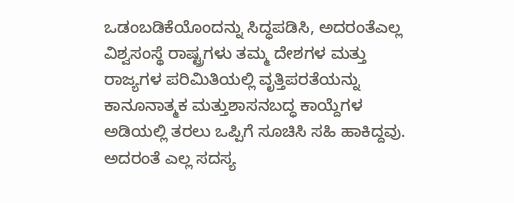ಒಡಂಬಡಿಕೆಯೊಂದನ್ನು ಸಿದ್ಧಪಡಿಸಿ, ಅದರಂತೆಎಲ್ಲ ವಿಶ್ವಸಂಸ್ಥೆ ರಾಷ್ಟ್ರಗಳು ತಮ್ಮ ದೇಶಗಳ ಮತ್ತು ರಾಜ್ಯಗಳ ಪರಿಮಿತಿಯಲ್ಲಿ ವೃತ್ತಿಪರತೆಯನ್ನು ಕಾನೂನಾತ್ಮಕ ಮತ್ತುಶಾಸನಬದ್ಧ ಕಾಯ್ದೆಗಳ ಅಡಿಯಲ್ಲಿ ತರಲು ಒಪ್ಪಿಗೆ ಸೂಚಿಸಿ ಸಹಿ ಹಾಕಿದ್ದವು.
ಅದರಂತೆ ಎಲ್ಲ ಸದಸ್ಯ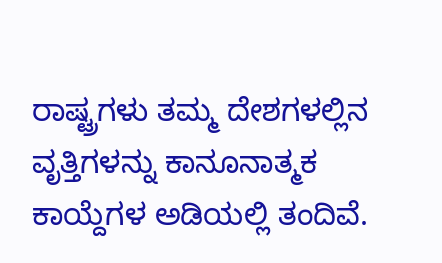ರಾಷ್ಟ್ರಗಳು ತಮ್ಮ ದೇಶಗಳಲ್ಲಿನ ವೃತ್ತಿಗಳನ್ನು ಕಾನೂನಾತ್ಮಕ ಕಾಯ್ದೆಗಳ ಅಡಿಯಲ್ಲಿ ತಂದಿವೆ.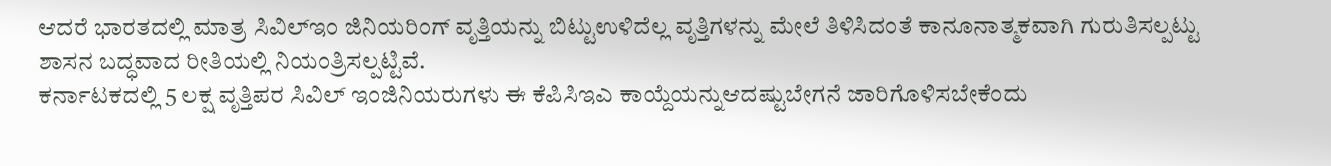ಆದರೆ ಭಾರತದಲ್ಲಿ ಮಾತ್ರ ಸಿವಿಲ್ಇಂ ಜಿನಿಯರಿಂಗ್ ವೃತ್ತಿಯನ್ನು ಬಿಟ್ಟುಉಳಿದೆಲ್ಲ ವೃತ್ತಿಗಳನ್ನು ಮೇಲೆ ತಿಳಿಸಿದಂತೆ ಕಾನೂನಾತ್ಮಕವಾಗಿ ಗುರುತಿಸಲ್ಪಟ್ಟು ಶಾಸನ ಬದ್ಧವಾದ ರೀತಿಯಲ್ಲಿ ನಿಯಂತ್ರಿಸಲ್ಪಟ್ಟಿವೆ.
ಕರ್ನಾಟಕದಲ್ಲಿ 5 ಲಕ್ಷ ವೃತ್ತಿಪರ ಸಿವಿಲ್ ಇಂಜಿನಿಯರುಗಳು ಈ ಕೆಪಿಸಿಇಎ ಕಾಯ್ದೆಯನ್ನುಆದಷ್ಟುಬೇಗನೆ ಜಾರಿಗೊಳಿಸಬೇಕೆಂದು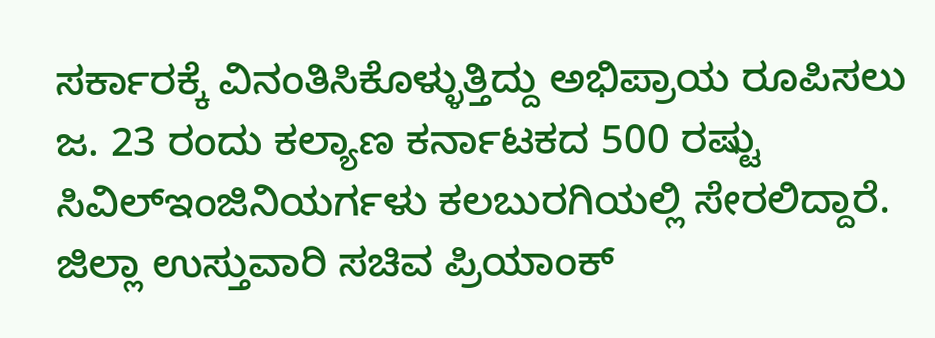ಸರ್ಕಾರಕ್ಕೆ ವಿನಂತಿಸಿಕೊಳ್ಳುತ್ತಿದ್ದು ಅಭಿಪ್ರಾಯ ರೂಪಿಸಲು ಜ. 23 ರಂದು ಕಲ್ಯಾಣ ಕರ್ನಾಟಕದ 500 ರಷ್ಟು ಸಿವಿಲ್ಇಂಜಿನಿಯರ್ಗಳು ಕಲಬುರಗಿಯಲ್ಲಿ ಸೇರಲಿದ್ದಾರೆ. ಜಿಲ್ಲಾ ಉಸ್ತುವಾರಿ ಸಚಿವ ಪ್ರಿಯಾಂಕ್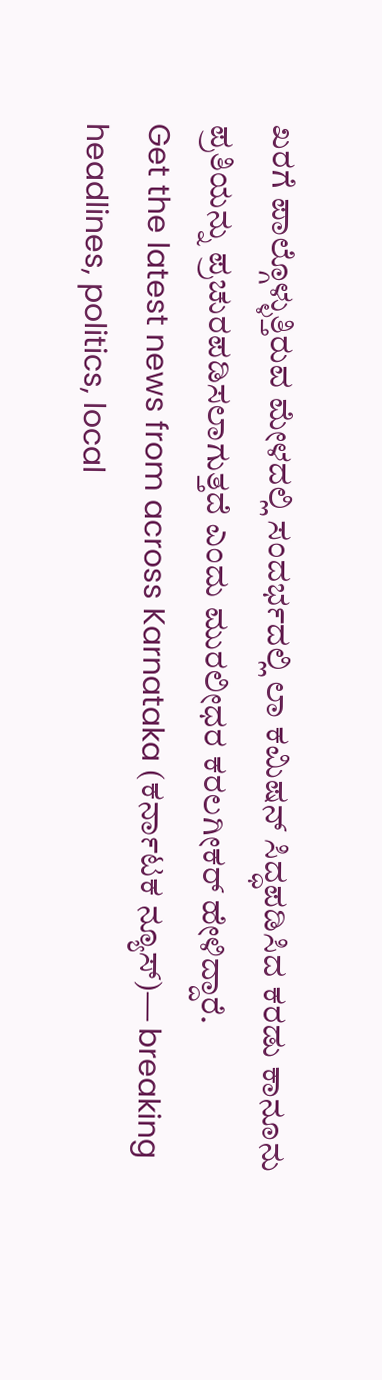ಖರಗೆ ಪಾಲ್ಗೊಳ್ಳುತ್ತಿರುವ ಮೇಳದಲ್ಲಿ ಸಂದರ್ಭದಲ್ಲಿ ಲಾ ಕಮಿಷನ್ ಸಿದ್ಧಪಡಿಸಿದ ಕರಡು ಕಾನೂನು ಪ್ರತಿಯನ್ನು ಪ್ರಚುರಪಡಿಸಲಾಗುತ್ತದೆ ಎಂದು ಮುರಲೀಧರ ಕರಲಗೀಕರ್ ಹೇಳಿದ್ದಾರೆ.
Get the latest news from across Karnataka (ಕರ್ನಾಟಕ ನ್ಯೂಸ್)— breaking headlines, politics, local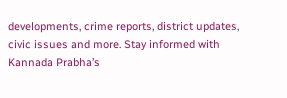developments, crime reports, district updates, civic issues and more. Stay informed with Kannada Prabha’s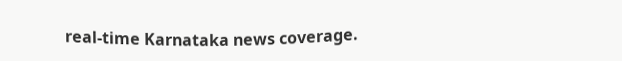real‑time Karnataka news coverage.